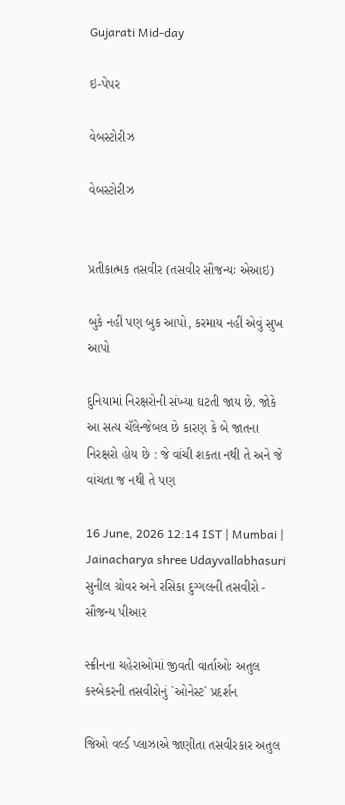Gujarati Mid-day

ઇ-પેપર

વેબસ્ટોરીઝ

વેબસ્ટોરીઝ


પ્રતીકાત્મક તસવીર (તસવીર સૌજન્યઃ એઆઇ)

બુકે નહીં પણ બુક આપો, કરમાય નહીં એવું સુખ આપો

દુનિયામાં નિરક્ષરોની સંખ્યા ઘટતી જાય છે. જોકે આ સત્ય ચૅલેન્જેબલ છે કારણ કે બે જાતના નિરક્ષરો હોય છે : જે વાંચી શકતા નથી તે અને જે વાંચતા જ નથી તે પણ

16 June, 2026 12:14 IST | Mumbai | Jainacharya shree Udayvallabhasuri
સુનીલ ગ્રોવર અને રસિકા દુગ્ગલની તસવીરો - સૌજન્ય પીઆર

સ્ક્રીનના ચહેરાઓમાં જીવતી વાર્તાઓઃ અતુલ કસ્બેકરની તસવીરોનું `ઓનેસ્ટ` પ્રદર્શન

જિઓ વર્લ્ડ પ્લાઝાએ જાણીતા તસવીરકાર અતુલ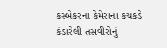કસ્બેકરના કેમેરાના કચકડે કંડારેલી તસવીરોનું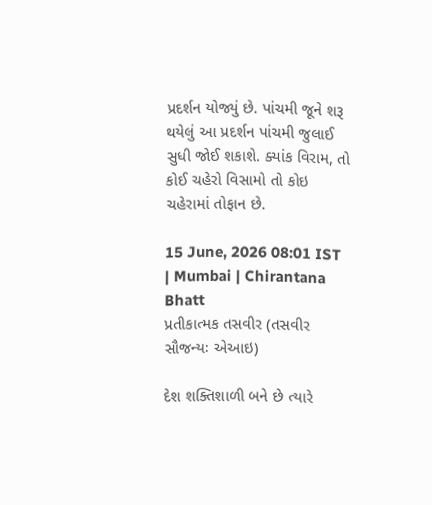પ્રદર્શન યોજ્યું છે. પાંચમી જૂને શરૂ થયેલું આ પ્રદર્શન પાંચમી જુલાઈ સુધી જોઈ શકાશે. ક્યાંક વિરામ, તો કોઈ ચહેરો વિસામો તો કોઇ ચહેરામાં તોફાન છે.

15 June, 2026 08:01 IST | Mumbai | Chirantana Bhatt
પ્રતીકાત્મક તસવીર (તસવીર સૌજન્યઃ એઆઇ)

દેશ શક્તિશાળી બને છે ત્યારે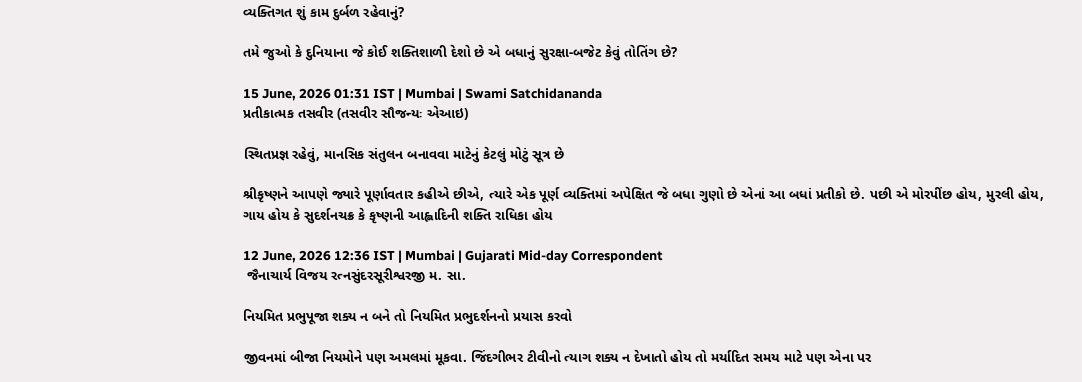વ્યક્તિગત શું કામ દુર્બળ રહેવાનું?

તમે જુઓ કે દુનિયાના જે કોઈ શક્તિશાળી દેશો છે એ બધાનું સુરક્ષા-બજેટ કેવું તોતિંગ છે?

15 June, 2026 01:31 IST | Mumbai | Swami Satchidananda
પ્રતીકાત્મક તસવીર (તસવીર સૌજન્યઃ એઆઇ)

સ્થિતપ્રજ્ઞ રહેવું, માનસિક સંતુલન બનાવવા માટેનું કેટલું મોટું સૂત્ર છે

શ્રીકૃષ્ણને આપણે જ્યારે પૂર્ણાવતાર કહીએ છીએ, ત્યારે એક પૂર્ણ વ્યક્તિમાં અપેક્ષિત જે બધા ગુણો છે એનાં આ બધાં પ્રતીકો છે. પછી એ મોરપીંછ હોય, મુરલી હોય, ગાય હોય કે સુદર્શનચક્ર કે કૃષ્ણની આહ્લાદિની શક્તિ રાધિકા હોય

12 June, 2026 12:36 IST | Mumbai | Gujarati Mid-day Correspondent
 જૈનાચાર્ય વિજય રત્નસુંદરસૂરીશ્વરજી મ. સા.

નિયમિત પ્રભુપૂજા શક્ય ન બને તો નિયમિત પ્રભુદર્શનનો પ્રયાસ કરવો

જીવનમાં બીજા નિયમોને પણ અમલમાં મૂકવા. જિંદગીભર ટીવીનો ત્યાગ શક્ય ન દેખાતો હોય તો મર્યાદિત સમય માટે પણ એના પર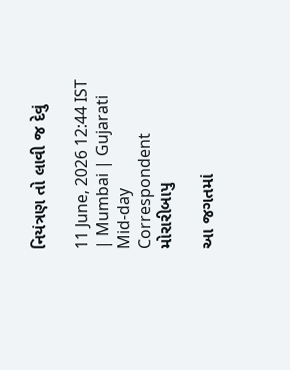નિયંત્રણ તો લાવી જ દેવું

11 June, 2026 12:44 IST | Mumbai | Gujarati Mid-day Correspondent
મોરારીબાપુ

આ જગતમાં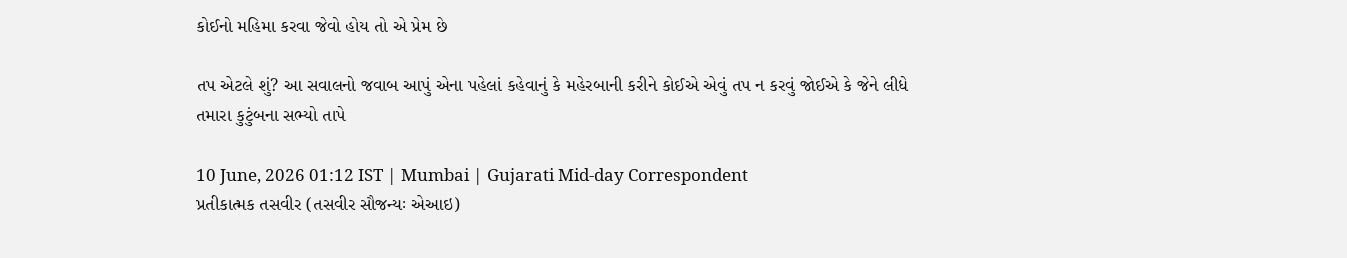કોઈનો મહિમા કરવા જેવો હોય તો એ પ્રેમ છે

તપ એટલે શું? આ સવાલનો જવાબ આપું એના પહેલાં કહેવાનું કે મહેરબાની કરીને કોઈએ એવું તપ ન કરવું જોઈએ કે જેને લીધે તમારા કુટુંબના સભ્યો તાપે

10 June, 2026 01:12 IST | Mumbai | Gujarati Mid-day Correspondent
પ્રતીકાત્મક તસવીર (તસવીર સૌજન્યઃ એઆઇ)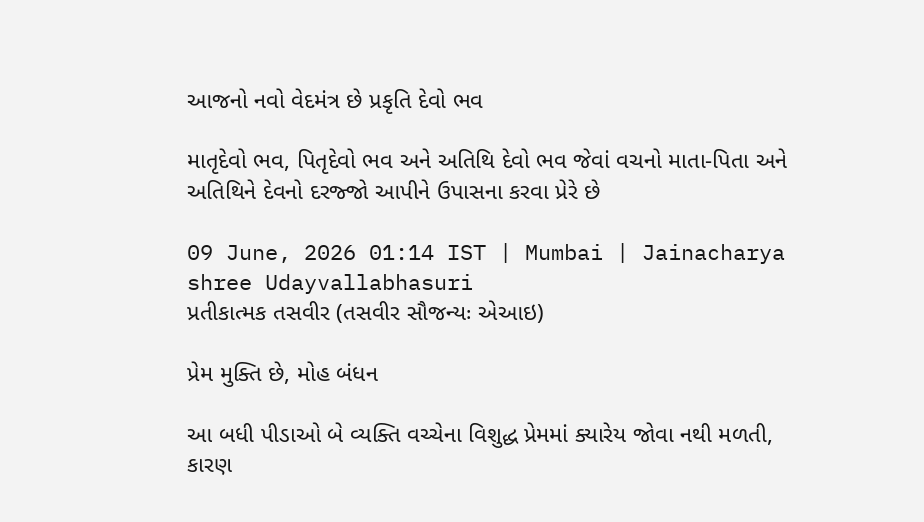આજનો નવો વેદમંત્ર છે પ્રકૃતિ દેવો ભવ

માતૃદેવો ભવ, પિતૃદેવો ભવ અને અતિથિ દેવો ભવ જેવાં વચનો માતા-પિતા અને અતિથિને દેવનો દરજ્જો આપીને ઉપાસના કરવા પ્રેરે છે

09 June, 2026 01:14 IST | Mumbai | Jainacharya shree Udayvallabhasuri
પ્રતીકાત્મક તસવીર (તસવીર સૌજન્યઃ એઆઇ)

પ્રેમ મુક્તિ છે, મોહ બંધન

આ બધી પીડાઓ બે વ્યક્તિ વચ્ચેના વિશુદ્ધ પ્રેમમાં ક્યારેય જોવા નથી મળતી, કારણ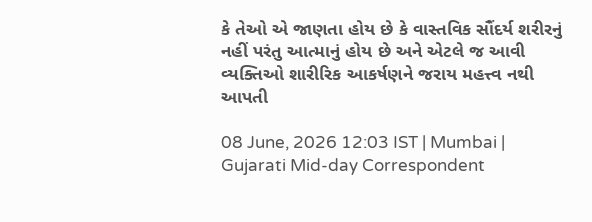કે તેઓ એ જાણતા હોય છે કે વાસ્તવિક સૌંદર્ય શરીરનું નહીં પરંતુ આત્માનું હોય છે અને એટલે જ આવી વ્યક્તિઓ શારીરિક આકર્ષણને જરાય મહત્ત્વ નથી આપતી

08 June, 2026 12:03 IST | Mumbai | Gujarati Mid-day Correspondent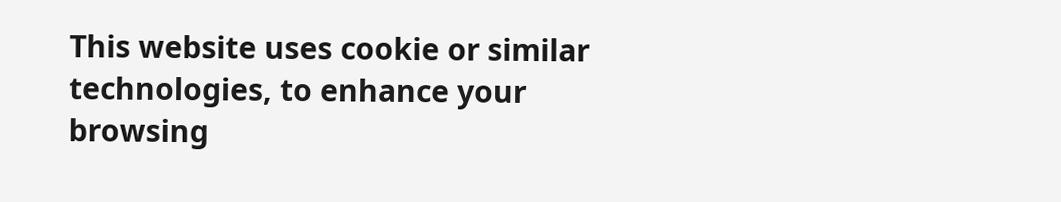This website uses cookie or similar technologies, to enhance your browsing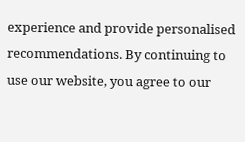experience and provide personalised recommendations. By continuing to use our website, you agree to our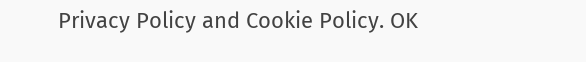Privacy Policy and Cookie Policy. OK